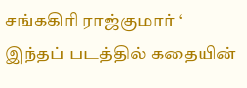சங்ககிரி ராஜ்குமார் ‘ இந்தப் படத்தில் கதையின்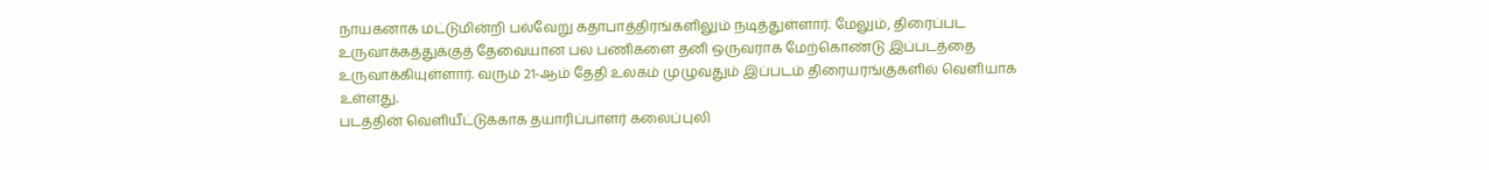நாயகனாக மட்டுமின்றி பல்வேறு கதாபாத்திரங்களிலும் நடித்துள்ளார். மேலும், திரைப்பட உருவாக்கத்துக்குத் தேவையான பல பணிகளை தனி ஒருவராக மேற்கொண்டு இப்படத்தை உருவாக்கியுள்ளார். வரும் 21-ஆம் தேதி உலகம் முழுவதும் இப்படம் திரையரங்குகளில் வெளியாக உள்ளது.
படத்தின் வெளியீட்டுக்காக தயாரிப்பாளர் கலைப்புலி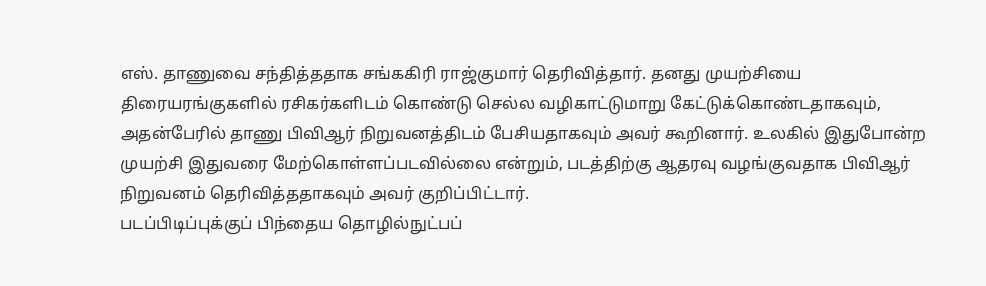எஸ். தாணுவை சந்தித்ததாக சங்ககிரி ராஜ்குமார் தெரிவித்தார். தனது முயற்சியை திரையரங்குகளில் ரசிகர்களிடம் கொண்டு செல்ல வழிகாட்டுமாறு கேட்டுக்கொண்டதாகவும், அதன்பேரில் தாணு பிவிஆர் நிறுவனத்திடம் பேசியதாகவும் அவர் கூறினார். உலகில் இதுபோன்ற முயற்சி இதுவரை மேற்கொள்ளப்படவில்லை என்றும், படத்திற்கு ஆதரவு வழங்குவதாக பிவிஆர் நிறுவனம் தெரிவித்ததாகவும் அவர் குறிப்பிட்டார்.
படப்பிடிப்புக்குப் பிந்தைய தொழில்நுட்பப்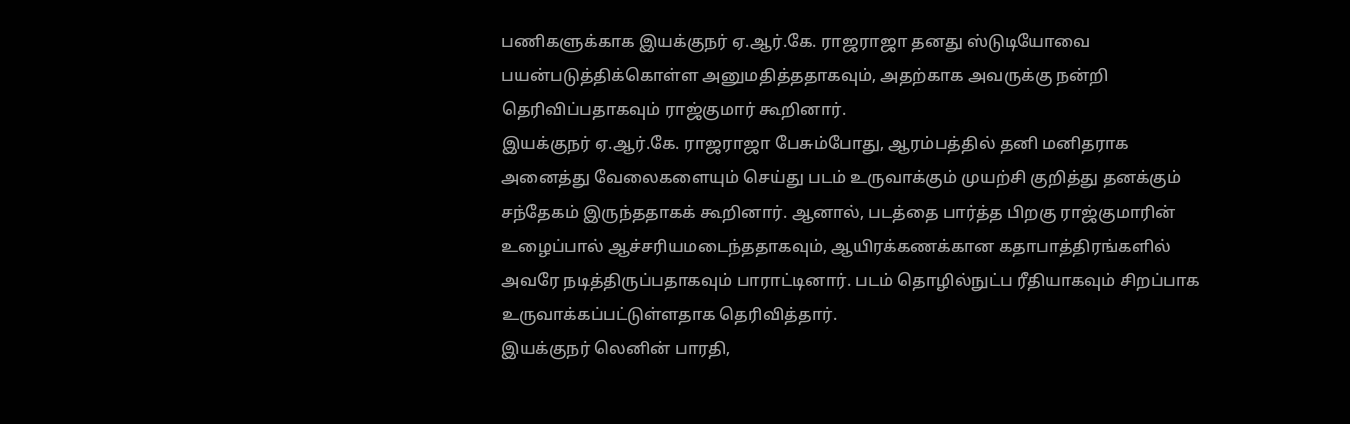பணிகளுக்காக இயக்குநர் ஏ.ஆர்.கே. ராஜராஜா தனது ஸ்டுடியோவை பயன்படுத்திக்கொள்ள அனுமதித்ததாகவும், அதற்காக அவருக்கு நன்றி தெரிவிப்பதாகவும் ராஜ்குமார் கூறினார்.
இயக்குநர் ஏ.ஆர்.கே. ராஜராஜா பேசும்போது, ஆரம்பத்தில் தனி மனிதராக அனைத்து வேலைகளையும் செய்து படம் உருவாக்கும் முயற்சி குறித்து தனக்கும் சந்தேகம் இருந்ததாகக் கூறினார். ஆனால், படத்தை பார்த்த பிறகு ராஜ்குமாரின் உழைப்பால் ஆச்சரியமடைந்ததாகவும், ஆயிரக்கணக்கான கதாபாத்திரங்களில் அவரே நடித்திருப்பதாகவும் பாராட்டினார். படம் தொழில்நுட்ப ரீதியாகவும் சிறப்பாக உருவாக்கப்பட்டுள்ளதாக தெரிவித்தார்.
இயக்குநர் லெனின் பாரதி,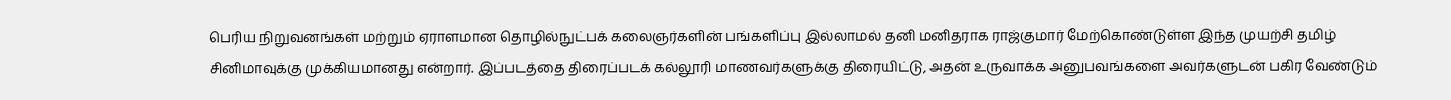பெரிய நிறுவனங்கள் மற்றும் ஏராளமான தொழில்நுட்பக் கலைஞர்களின் பங்களிப்பு இல்லாமல் தனி மனிதராக ராஜ்குமார் மேற்கொண்டுள்ள இந்த முயற்சி தமிழ் சினிமாவுக்கு முக்கியமானது என்றார். இப்படத்தை திரைப்படக் கல்லூரி மாணவர்களுக்கு திரையிட்டு, அதன் உருவாக்க அனுபவங்களை அவர்களுடன் பகிர வேண்டும்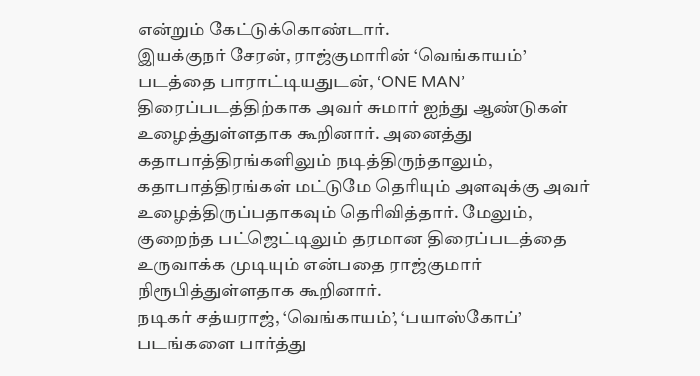என்றும் கேட்டுக்கொண்டார்.
இயக்குநர் சேரன், ராஜ்குமாரின் ‘வெங்காயம்’ படத்தை பாராட்டியதுடன், ‘ONE MAN’ திரைப்படத்திற்காக அவர் சுமார் ஐந்து ஆண்டுகள் உழைத்துள்ளதாக கூறினார். அனைத்து கதாபாத்திரங்களிலும் நடித்திருந்தாலும், கதாபாத்திரங்கள் மட்டுமே தெரியும் அளவுக்கு அவர் உழைத்திருப்பதாகவும் தெரிவித்தார். மேலும், குறைந்த பட்ஜெட்டிலும் தரமான திரைப்படத்தை உருவாக்க முடியும் என்பதை ராஜ்குமார் நிரூபித்துள்ளதாக கூறினார்.
நடிகர் சத்யராஜ், ‘வெங்காயம்’, ‘பயாஸ்கோப்’ படங்களை பார்த்து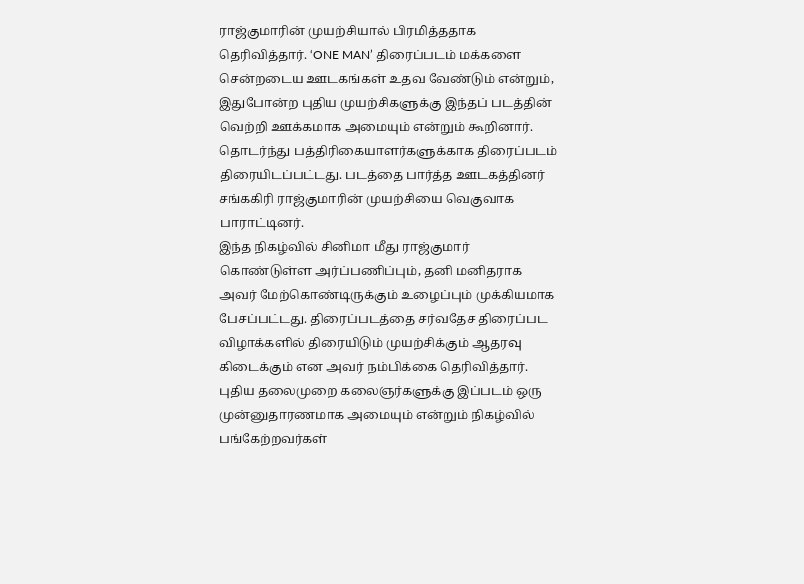ராஜ்குமாரின் முயற்சியால் பிரமித்ததாக தெரிவித்தார். ‘ONE MAN’ திரைப்படம் மக்களை சென்றடைய ஊடகங்கள் உதவ வேண்டும் என்றும், இதுபோன்ற புதிய முயற்சிகளுக்கு இந்தப் படத்தின் வெற்றி ஊக்கமாக அமையும் என்றும் கூறினார். தொடர்ந்து பத்திரிகையாளர்களுக்காக திரைப்படம் திரையிடப்பட்டது. படத்தை பார்த்த ஊடகத்தினர் சங்ககிரி ராஜ்குமாரின் முயற்சியை வெகுவாக பாராட்டினர்.
இந்த நிகழ்வில் சினிமா மீது ராஜ்குமார் கொண்டுள்ள அர்ப்பணிப்பும், தனி மனிதராக அவர் மேற்கொண்டிருக்கும் உழைப்பும் முக்கியமாக பேசப்பட்டது. திரைப்படத்தை சர்வதேச திரைப்பட விழாக்களில் திரையிடும் முயற்சிக்கும் ஆதரவு கிடைக்கும் என அவர் நம்பிக்கை தெரிவித்தார். புதிய தலைமுறை கலைஞர்களுக்கு இப்படம் ஒரு முன்னுதாரணமாக அமையும் என்றும் நிகழ்வில் பங்கேற்றவர்கள்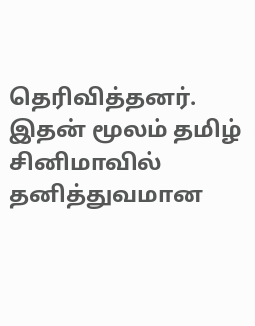தெரிவித்தனர். இதன் மூலம் தமிழ் சினிமாவில் தனித்துவமான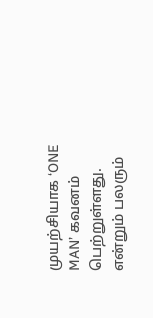முயற்சியாக ‘ONE MAN’ கவனம் பெற்றுள்ளது. என்றும் பலரும்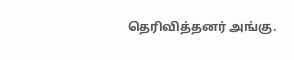தெரிவித்தனர் அங்கு.